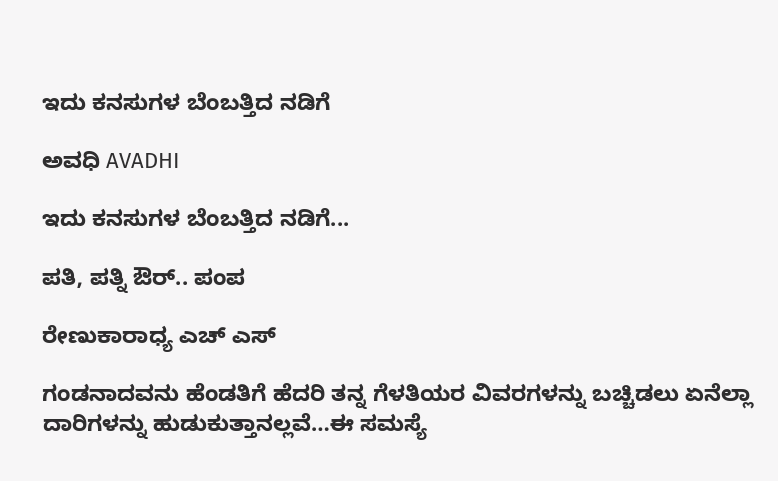ಇದು ಕನಸುಗಳ ಬೆಂಬತ್ತಿದ ನಡಿಗೆ‍

ಅವಧಿ AVADHI

ಇದು ಕನಸುಗಳ ಬೆಂಬತ್ತಿದ ನಡಿಗೆ...

ಪತಿ, ಪತ್ನಿ ಔರ್.. ಪಂಪ

ರೇಣುಕಾರಾಧ್ಯ ಎಚ್ ಎಸ್

ಗಂಡನಾದವನು ಹೆಂಡತಿಗೆ ಹೆದರಿ ತನ್ನ ಗೆಳತಿಯರ ವಿವರಗಳನ್ನು ಬಚ್ಚಿಡಲು ಏನೆಲ್ಲಾ ದಾರಿಗಳನ್ನು ಹುಡುಕುತ್ತಾನಲ್ಲವೆ…ಈ ಸಮಸ್ಯೆ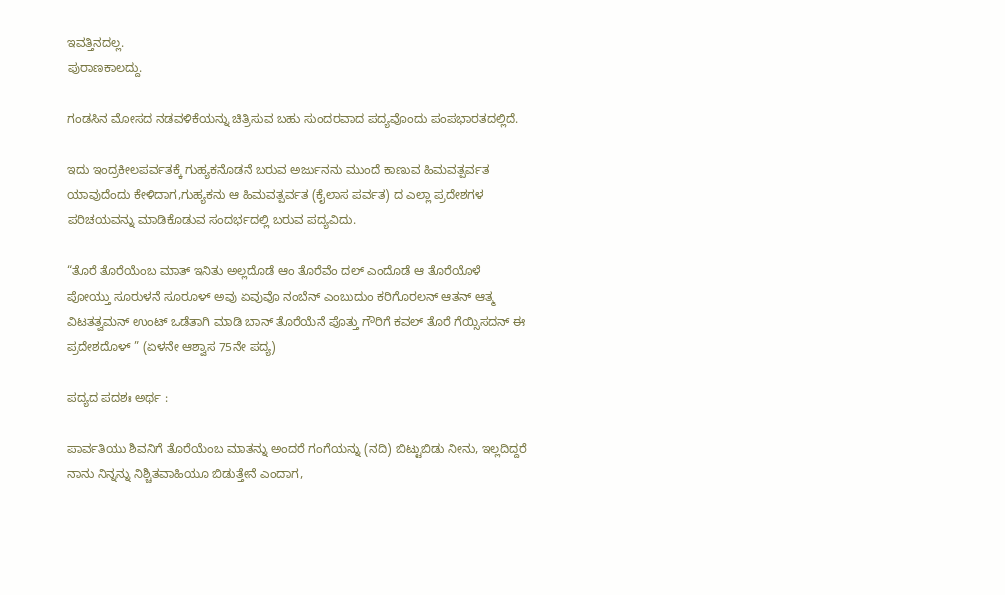ಇವತ್ತಿನದಲ್ಲ.
ಪುರಾಣಕಾಲದ್ದು.

ಗಂಡಸಿನ ಮೋಸದ ನಡವಳಿಕೆಯನ್ನು ಚಿತ್ರಿಸುವ ಬಹು ಸುಂದರವಾದ ಪದ್ಯವೊಂದು ಪಂಪಭಾರತದಲ್ಲಿದೆ.

ಇದು ಇಂದ್ರಕೀಲಪರ್ವತಕ್ಕೆ ಗುಹ್ಯಕನೊಡನೆ ಬರುವ ಅರ್ಜುನನು ಮುಂದೆ ಕಾಣುವ ಹಿಮವತ್ಪರ್ವತ ಯಾವುದೆಂದು ಕೇಳಿದಾಗ,ಗುಹ್ಯಕನು ಆ ಹಿಮವತ್ಪರ್ವತ (ಕೈಲಾಸ ಪರ್ವತ) ದ ಎಲ್ಲಾ ಪ್ರದೇಶಗಳ ಪರಿಚಯವನ್ನು ಮಾಡಿಕೊಡುವ ಸಂದರ್ಭದಲ್ಲಿ ಬರುವ ಪದ್ಯವಿದು.

“ತೊರೆ ತೊರೆಯೆಂಬ ಮಾತ್ ಇನಿತು ಅಲ್ಲದೊಡೆ ಆಂ ತೊರೆವೆಂ ದಲ್ ಎಂದೊಡೆ ಆ ತೊರೆಯೊಳೆ ಪೋಯ್ತು ಸೂರುಳನೆ ಸೂರೂಳ್ ಅವು ಏವುವೊ ನಂಬೆನ್ ಎಂಬುದುಂ ಕರಿಗೊರಲನ್ ಆತನ್ ಆತ್ಮ ವಿಟತತ್ವಮನ್ ಉಂಟ್ ಒಡೆತಾಗಿ ಮಾಡಿ ಬಾನ್ ತೊರೆಯೆನೆ ಪೊತ್ತು ಗೌರಿಗೆ ಕವಲ್ ತೊರೆ ಗೆಯ್ಸಿಸದನ್ ಈ ಪ್ರದೇಶದೊಳ್ ” (ಏಳನೇ ಆಶ್ವಾಸ 75ನೇ ಪದ್ಯ)

ಪದ್ಯದ ಪದಶಃ ಅರ್ಥ :

ಪಾರ್ವತಿಯು ಶಿವನಿಗೆ ತೊರೆಯೆಂಬ ಮಾತನ್ನು ಅಂದರೆ ಗಂಗೆಯನ್ನು (ನದಿ) ಬಿಟ್ಟುಬಿಡು ನೀನು, ಇಲ್ಲದಿದ್ದರೆ ನಾನು ನಿನ್ನನ್ನು ನಿಶ್ಚಿತವಾಹಿಯೂ ಬಿಡುತ್ತೇನೆ ಎಂದಾಗ,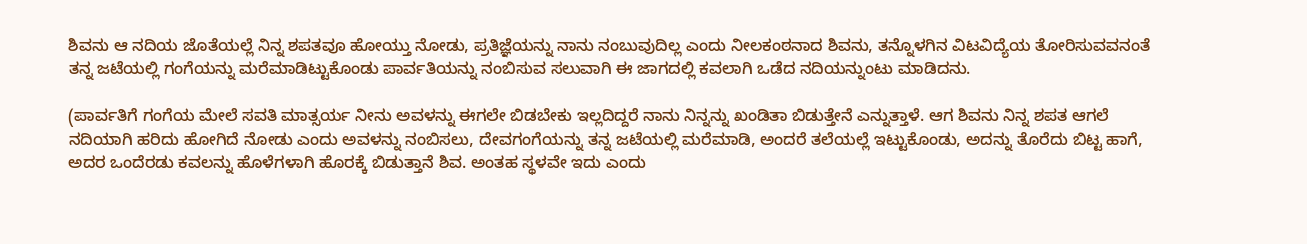ಶಿವನು ಆ ನದಿಯ ಜೊತೆಯಲ್ಲೆ ನಿನ್ನ ಶಪತವೂ ಹೋಯ್ತು ನೋಡು, ಪ್ರತಿಜ್ಞೆಯನ್ನು ನಾನು ನಂಬುವುದಿಲ್ಲ ಎಂದು ನೀಲಕಂಠನಾದ ಶಿವನು, ತನ್ನೊಳಗಿನ ವಿಟವಿದ್ಯೆಯ ತೋರಿಸುವವನಂತೆ ತನ್ನ ಜಟೆಯಲ್ಲಿ ಗಂಗೆಯನ್ನು ಮರೆಮಾಡಿಟ್ಟುಕೊಂಡು ಪಾರ್ವತಿಯನ್ನು ನಂಬಿಸುವ ಸಲುವಾಗಿ ಈ ಜಾಗದಲ್ಲಿ ಕವಲಾಗಿ ಒಡೆದ ನದಿಯನ್ನುಂಟು ಮಾಡಿದನು.

(ಪಾರ್ವತಿಗೆ ಗಂಗೆಯ ಮೇಲೆ ಸವತಿ ಮಾತ್ಸರ್ಯ ನೀನು ಅವಳನ್ನು ಈಗಲೇ ಬಿಡಬೇಕು ಇಲ್ಲದಿದ್ದರೆ ನಾನು ನಿನ್ನನ್ನು ಖಂಡಿತಾ ಬಿಡುತ್ತೇನೆ ಎನ್ನುತ್ತಾಳೆ. ಆಗ ಶಿವನು ನಿನ್ನ ಶಪತ ಆಗಲೆ ನದಿಯಾಗಿ ಹರಿದು ಹೋಗಿದೆ ನೋಡು ಎಂದು ಅವಳನ್ನು ನಂಬಿಸಲು, ದೇವಗಂಗೆಯನ್ನು ತನ್ನ ಜಟೆಯಲ್ಲಿ ಮರೆಮಾಡಿ, ಅಂದರೆ ತಲೆಯಲ್ಲೆ ಇಟ್ಟುಕೊಂಡು, ಅದನ್ನು ತೊರೆದು ಬಿಟ್ಟ ಹಾಗೆ, ಅದರ ಒಂದೆರಡು ಕವಲನ್ನು ಹೊಳೆಗಳಾಗಿ ಹೊರಕ್ಕೆ ಬಿಡುತ್ತಾನೆ ಶಿವ. ಅಂತಹ ಸ್ಥಳವೇ ಇದು ಎಂದು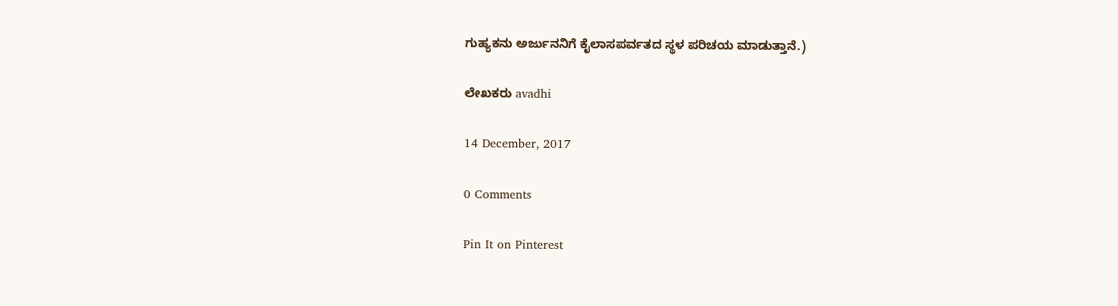ಗುಹ್ಯಕನು ಅರ್ಜುನನಿಗೆ ಕೈಲಾಸಪರ್ವತದ ಸ್ಥಳ ಪರಿಚಯ ಮಾಡುತ್ತಾನೆ.)

ಲೇಖಕರು avadhi

14 December, 2017

0 Comments

Pin It on Pinterest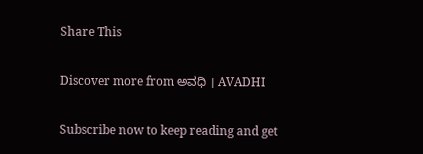Share This

Discover more from ಅವಧಿ । AVADHI

Subscribe now to keep reading and get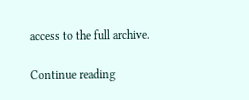access to the full archive.

Continue reading